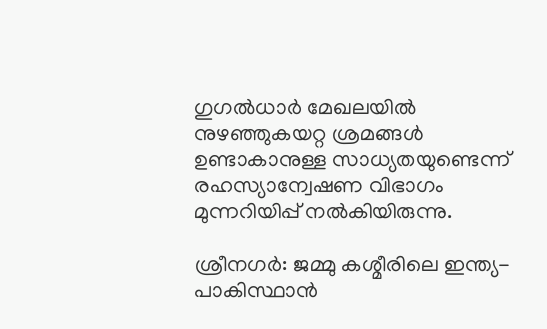ഗുഗൽധാർ മേഖലയിൽ നുഴഞ്ഞുകയറ്റ ശ്രമങ്ങൾ ഉണ്ടാകാനുള്ള സാധ്യതയുണ്ടെന്ന് രഹസ്യാന്വേഷണ വിഭാഗം മുന്നറിയിപ്പ് നൽകിയിരുന്നു.

ശ്രീനഗർ: ജമ്മു കശ്മീരിലെ ഇന്ത്യ-പാകിസ്ഥാൻ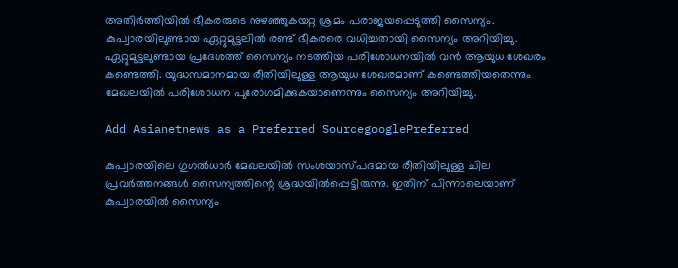അതിർത്തിയിൽ ഭീകരരുടെ നുഴഞ്ഞുകയറ്റ ശ്രമം പരാജയപ്പെടുത്തി സൈന്യം. കുപ്വാരയിലുണ്ടായ ഏറ്റുമുട്ടലിൽ രണ്ട് ഭീകരരെ വധിച്ചതായി സൈന്യം അറിയിച്ചു. ഏറ്റുമുട്ടലുണ്ടായ പ്രദേശത്ത് സൈന്യം നടത്തിയ പരിശോധനയിൽ വൻ ആയുധ ശേഖരം കണ്ടെത്തി. യുദ്ധസമാനമായ രീതിയിലുള്ള ആയുധ ശേഖരമാണ് കണ്ടെത്തിയതെന്നും മേഖലയിൽ പരിശോധന പുരോഗമിക്കുകയാണെന്നും സൈന്യം അറിയിച്ചു.

Add Asianetnews as a Preferred SourcegooglePreferred

കുപ്വാരയിലെ ഗുഗൽധാർ മേഖലയിൽ സംശയാസ്പദമായ രീതിയിലുള്ള ചില പ്രവർത്തനങ്ങൾ സൈന്യത്തിന്റെ ശ്രദ്ധയിൽപ്പെട്ടിരുന്നു. ഇതിന് പിന്നാലെയാണ് കുപ്വാരയിൽ സൈന്യം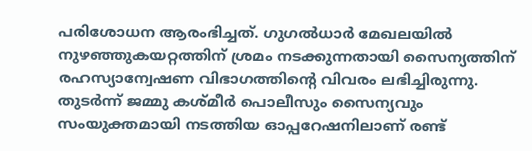പരിശോധന ആരംഭിച്ചത്. ഗുഗൽധാർ മേഖലയിൽ നുഴഞ്ഞുകയറ്റത്തിന് ശ്രമം നടക്കുന്നതായി സൈന്യത്തിന് രഹസ്യാന്വേഷണ വിഭാഗത്തിന്റെ വിവരം ലഭിച്ചിരുന്നു. തുടർന്ന് ജമ്മു കശ്മീർ പൊലീസും സൈന്യവും സംയുക്തമായി നടത്തിയ ഓപ്പറേഷനിലാണ് രണ്ട്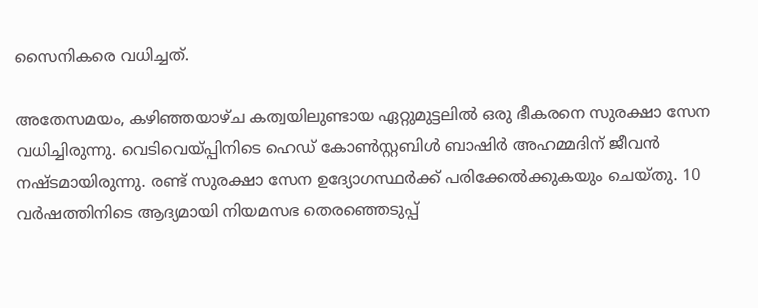സൈനികരെ വധിച്ചത്.

അതേസമയം, കഴിഞ്ഞയാഴ്ച കത്വയിലുണ്ടായ ഏറ്റുമുട്ടലിൽ ഒരു ഭീകരനെ സുരക്ഷാ സേന വധിച്ചിരുന്നു. വെടിവെയ്പ്പിനിടെ ഹെഡ് കോൺസ്റ്റബിൾ ബാഷിർ അഹമ്മദിന് ജീവൻ നഷ്ടമായിരുന്നു. രണ്ട് സുരക്ഷാ സേന ഉദ്യോഗസ്ഥർക്ക് പരിക്കേൽക്കുകയും ചെയ്തു. 10 വ‍‍‍ർഷത്തിനിടെ ആദ്യമായി നിയമസഭ തെരഞ്ഞെടുപ്പ്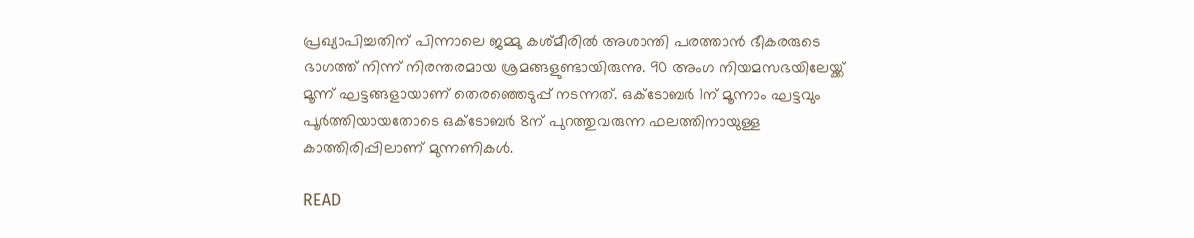പ്രഖ്യാപിച്ചതിന് പിന്നാലെ ജമ്മു കശ്മീരിൽ അശാന്തി പരത്താൻ ഭീകരരുടെ ഭാഗത്ത് നിന്ന് നിരന്തരമായ ശ്രമങ്ങളുണ്ടായിരുന്നു. 90 അംഗ നിയമസഭയിലേയ്ക്ക് മൂന്ന് ഘട്ടങ്ങളായാണ് തെര‍ഞ്ഞെടുപ്പ് നടന്നത്. ഒക്ടോബ‍ർ 1ന് മൂന്നാം ഘട്ടവും പൂ‍ർത്തിയായതോടെ ഒക്ടോബ‍ർ 8ന് പുറത്തുവരുന്ന ഫലത്തിനായുള്ള കാത്തിരിപ്പിലാണ് മുന്നണികൾ.

READ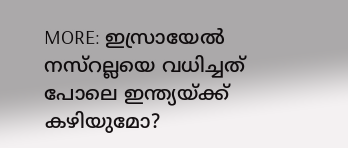MORE: ഇസ്രായേൽ നസ്റല്ലയെ വധിച്ചത് പോലെ ഇന്ത്യയ്ക്ക് കഴിയുമോ?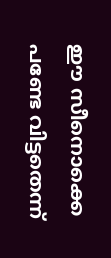ഈ സീനൊക്കെ പണ്ടേ വിട്ടതെന്ന്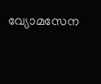വ്യോമസേന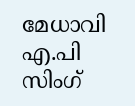മേധാവി എ.പി സിംഗ്